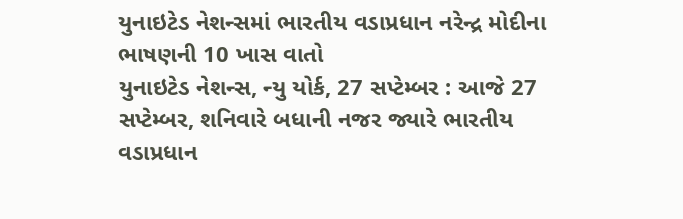યુનાઇટેડ નેશન્સમાં ભારતીય વડાપ્રધાન નરેન્દ્ર મોદીના ભાષણની 10 ખાસ વાતો
યુનાઇટેડ નેશન્સ, ન્યુ યોર્ક, 27 સપ્ટેમ્બર : આજે 27 સપ્ટેમ્બર, શનિવારે બધાની નજર જ્યારે ભારતીય વડાપ્રધાન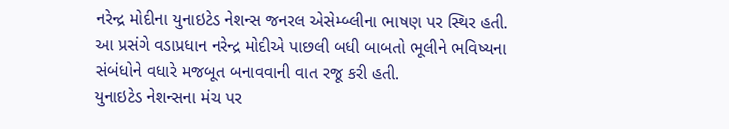નરેન્દ્ર મોદીના યુનાઇટેડ નેશન્સ જનરલ એસેમ્બ્લીના ભાષણ પર સ્થિર હતી. આ પ્રસંગે વડાપ્રધાન નરેન્દ્ર મોદીએ પાછલી બધી બાબતો ભૂલીને ભવિષ્યના સંબંધોને વધારે મજબૂત બનાવવાની વાત રજૂ કરી હતી.
યુનાઇટેડ નેશન્સના મંચ પર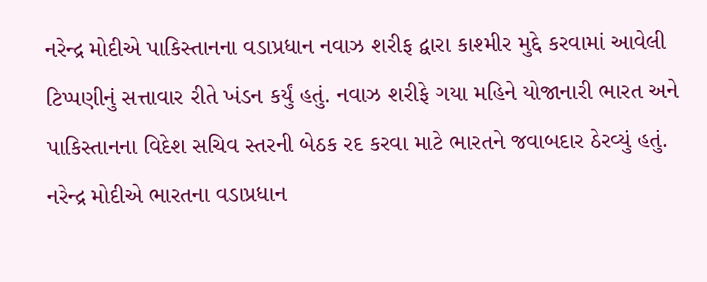નરેન્દ્ર મોદીએ પાકિસ્તાનના વડાપ્રધાન નવાઝ શરીફ દ્વારા કાશ્મીર મુદ્દે કરવામાં આવેલી ટિપ્પણીનું સત્તાવાર રીતે ખંડન કર્યું હતું. નવાઝ શરીફે ગયા મહિને યોજાનારી ભારત અને પાકિસ્તાનના વિદેશ સચિવ સ્તરની બેઠક રદ કરવા માટે ભારતને જવાબદાર ઠેરવ્યું હતું.
નરેન્દ્ર મોદીએ ભારતના વડાપ્રધાન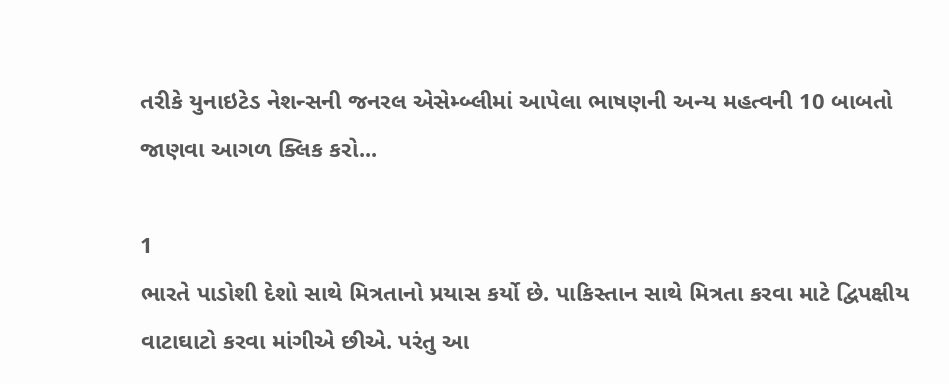તરીકે યુનાઇટેડ નેશન્સની જનરલ એસેમ્બ્લીમાં આપેલા ભાષણની અન્ય મહત્વની 10 બાબતો જાણવા આગળ ક્લિક કરો...

1
ભારતે પાડોશી દેશો સાથે મિત્રતાનો પ્રયાસ કર્યો છે. પાકિસ્તાન સાથે મિત્રતા કરવા માટે દ્વિપક્ષીય વાટાઘાટો કરવા માંગીએ છીએ. પરંતુ આ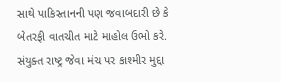સાથે પાકિસ્તાનની પણ જવાબદારી છે કે બેતરફી વાતચીત માટે માહોલ ઉભો કરે. સંયુક્ત રાષ્ટ્ર જેવા મંચ પર કાશ્મીર મુદ્દા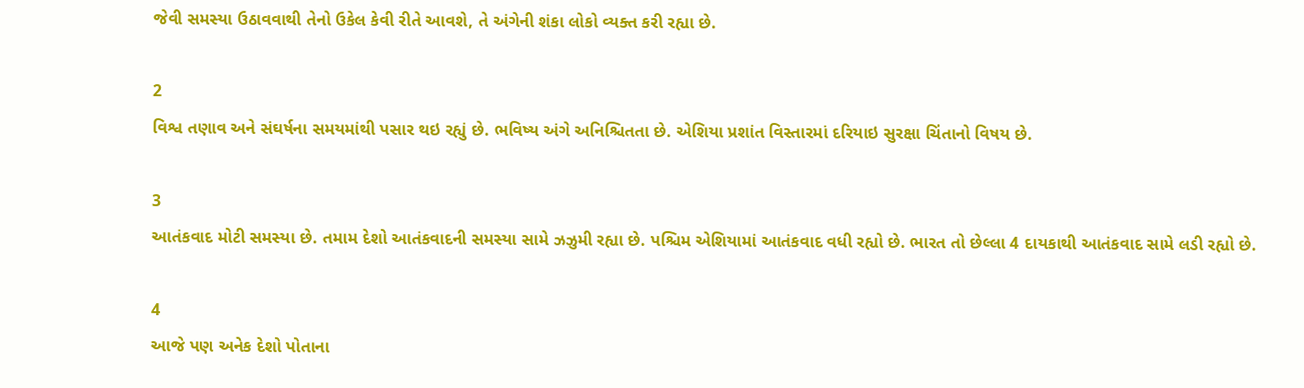જેવી સમસ્યા ઉઠાવવાથી તેનો ઉકેલ કેવી રીતે આવશે, તે અંગેની શંકા લોકો વ્યક્ત કરી રહ્યા છે.

2
વિશ્વ તણાવ અને સંઘર્ષના સમયમાંથી પસાર થઇ રહ્યું છે. ભવિષ્ય અંગે અનિશ્ચિતતા છે. એશિયા પ્રશાંત વિસ્તારમાં દરિયાઇ સુરક્ષા ચિંતાનો વિષય છે.

3
આતંકવાદ મોટી સમસ્યા છે. તમામ દેશો આતંકવાદની સમસ્યા સામે ઝઝુમી રહ્યા છે. પશ્ચિમ એશિયામાં આતંકવાદ વધી રહ્યો છે. ભારત તો છેલ્લા 4 દાયકાથી આતંકવાદ સામે લડી રહ્યો છે.

4
આજે પણ અનેક દેશો પોતાના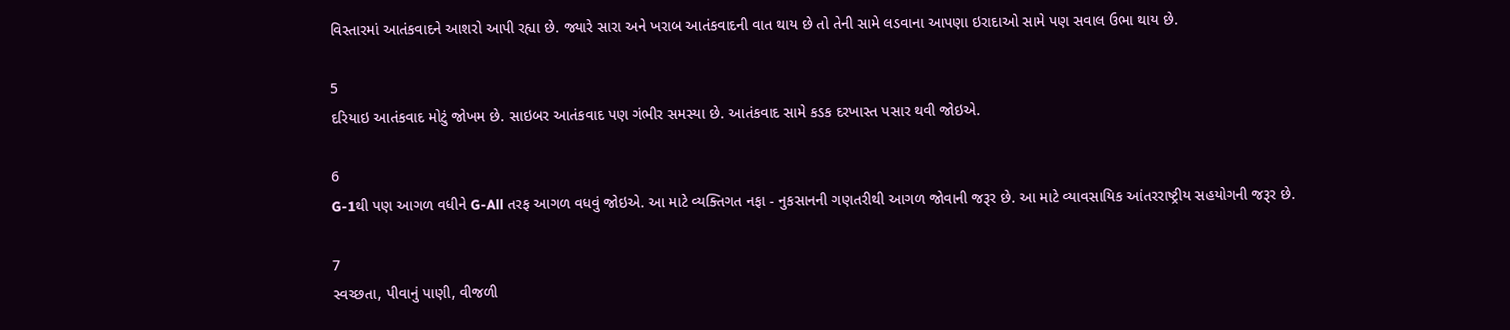વિસ્તારમાં આતંકવાદને આશરો આપી રહ્યા છે. જ્યારે સારા અને ખરાબ આતંકવાદની વાત થાય છે તો તેની સામે લડવાના આપણા ઇરાદાઓ સામે પણ સવાલ ઉભા થાય છે.

5
દરિયાઇ આતંકવાદ મોટું જોખમ છે. સાઇબર આતંકવાદ પણ ગંભીર સમસ્યા છે. આતંકવાદ સામે કડક દરખાસ્ત પસાર થવી જોઇએ.

6
G-1થી પણ આગળ વધીને G-All તરફ આગળ વધવું જોઇએ. આ માટે વ્યક્તિગત નફા - નુકસાનની ગણતરીથી આગળ જોવાની જરૂર છે. આ માટે વ્યાવસાયિક આંતરરાષ્ટ્રીય સહયોગની જરૂર છે.

7
સ્વચ્છતા, પીવાનું પાણી, વીજળી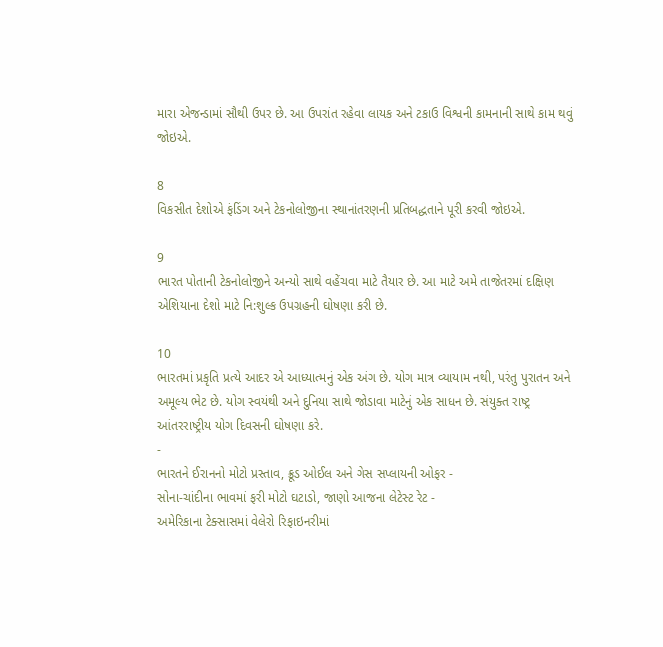મારા એજન્ડામાં સૌથી ઉપર છે. આ ઉપરાંત રહેવા લાયક અને ટકાઉ વિશ્વની કામનાની સાથે કામ થવું જોઇએ.

8
વિકસીત દેશોએ ફંડિંગ અને ટેકનોલોજીના સ્થાનાંતરણની પ્રતિબદ્ધતાને પૂરી કરવી જોઇએ.

9
ભારત પોતાની ટેકનોલોજીને અન્યો સાથે વહેંચવા માટે તૈયાર છે. આ માટે અમે તાજેતરમાં દક્ષિણ એશિયાના દેશો માટે નિ:શુલ્ક ઉપગ્રહની ઘોષણા કરી છે.

10
ભારતમાં પ્રકૃતિ પ્રત્યે આદર એ આધ્યાત્મનું એક અંગ છે. યોગ માત્ર વ્યાયામ નથી, પરંતુ પુરાતન અને અમૂલ્ય ભેટ છે. યોગ સ્વયંથી અને દુનિયા સાથે જોડાવા માટેનું એક સાધન છે. સંયુક્ત રાષ્ટ્ર આંતરરાષ્ટ્રીય યોગ દિવસની ઘોષણા કરે.
-
ભારતને ઈરાનનો મોટો પ્રસ્તાવ, ક્રૂડ ઓઈલ અને ગેસ સપ્લાયની ઓફર -
સોના-ચાંદીના ભાવમાં ફરી મોટો ઘટાડો, જાણો આજના લેટેસ્ટ રેટ -
અમેરિકાના ટેક્સાસમાં વેલેરો રિફાઇનરીમાં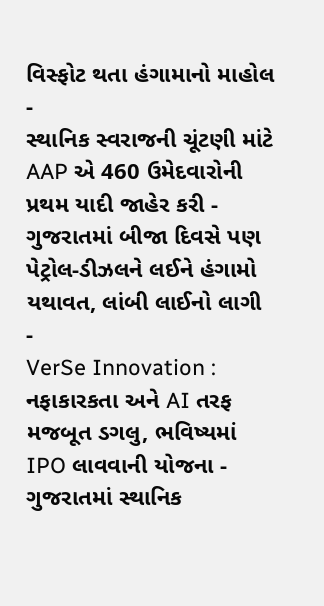વિસ્ફોટ થતા હંગામાનો માહોલ -
સ્થાનિક સ્વરાજની ચૂંટણી માંટે AAP એ 460 ઉમેદવારોની પ્રથમ યાદી જાહેર કરી -
ગુજરાતમાં બીજા દિવસે પણ પેટ્રોલ-ડીઝલને લઈને હંગામો યથાવત, લાંબી લાઈનો લાગી -
VerSe Innovation : નફાકારકતા અને AI તરફ મજબૂત ડગલુ, ભવિષ્યમાં IPO લાવવાની યોજના -
ગુજરાતમાં સ્થાનિક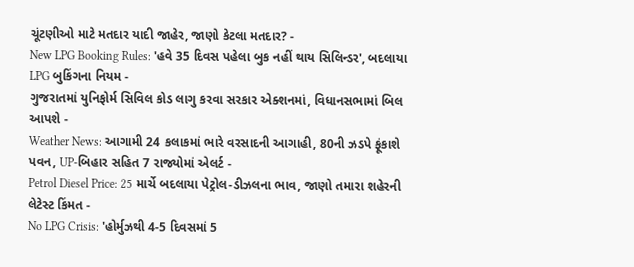ચૂંટણીઓ માટે મતદાર યાદી જાહેર, જાણો કેટલા મતદાર? -
New LPG Booking Rules: 'હવે 35 દિવસ પહેલા બુક નહીં થાય સિલિન્ડર', બદલાયા LPG બુકિંગના નિયમ -
ગુજરાતમાં યુનિફોર્મ સિવિલ કોડ લાગુ કરવા સરકાર એક્શનમાં, વિધાનસભામાં બિલ આપશે -
Weather News: આગામી 24 કલાકમાં ભારે વરસાદની આગાહી, 80ની ઝડપે ફૂંકાશે પવન, UP-બિહાર સહિત 7 રાજ્યોમાં એલર્ટ -
Petrol Diesel Price: 25 માર્ચે બદલાયા પેટ્રોલ-ડીઝલના ભાવ, જાણો તમારા શહેરની લેટેસ્ટ કિંમત -
No LPG Crisis: 'હોર્મુઝથી 4-5 દિવસમાં 5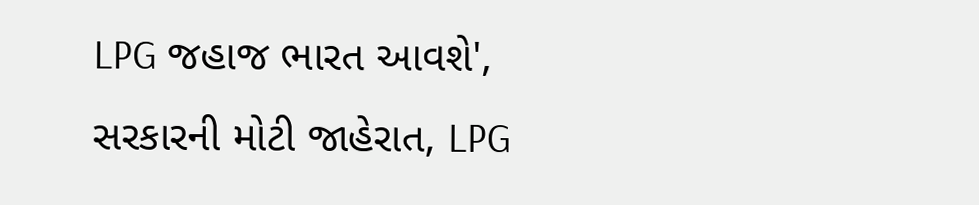LPG જહાજ ભારત આવશે', સરકારની મોટી જાહેરાત, LPG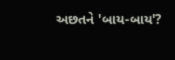અછતને 'બાય-બાય'?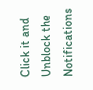Click it and Unblock the Notifications